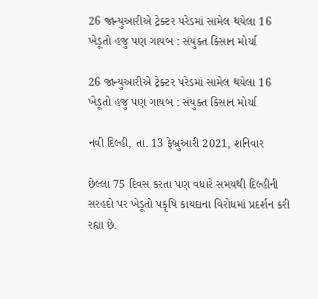26 જાન્યુઆરીએ ટ્રેક્ટર પરેડમાં સામેલ થયેલા 16 ખેડૂતો હજુ પણ ગાયબ : સંયુક્ત કિસાન મોર્ચા

26 જાન્યુઆરીએ ટ્રેક્ટર પરેડમાં સામેલ થયેલા 16 ખેડૂતો હજુ પણ ગાયબ : સંયુક્ત કિસાન મોર્ચા

નવી દિલ્હી, તા. 13 ફેબ્રુઆરી 2021, શનિવાર

છેલ્લા 75 દિવસ કરતા પણ વધારે સમયથી દિલ્હીની સરહદો પર ખેડૂતો પકૃષિ કાયદાના વિરોધમાં પ્રદર્શન કરી રહ્યા છે.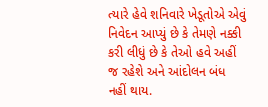ત્યારે હેવે શનિવારે ખેડૂતોએ એવું નિવેદન આપ્યું છે કે તેમણે નક્કી કરી લીધું છે કે તેઓ હવે અહીં જ રહેશે અને આંદોલન બંધ નહીં થાય.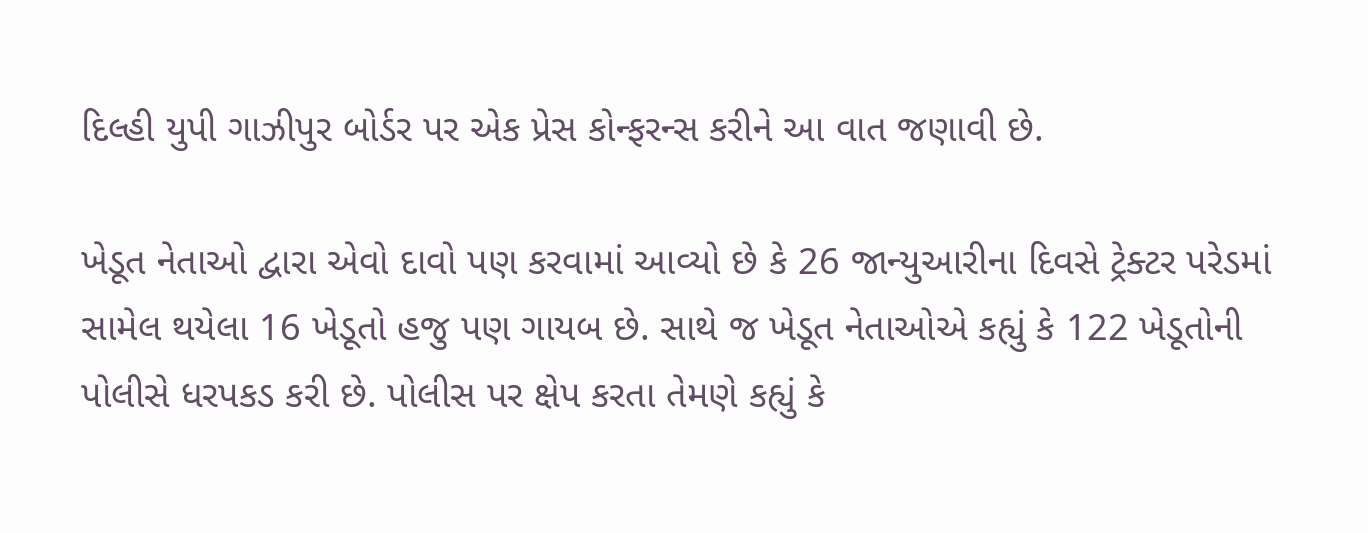દિલ્હી યુપી ગાઝીપુર બોર્ડર પર એક પ્રેસ કોન્ફરન્સ કરીને આ વાત જણાવી છે.

ખેડૂત નેતાઓ દ્વારા એવો દાવો પણ કરવામાં આવ્યો છે કે 26 જાન્યુઆરીના દિવસે ટ્રેક્ટર પરેડમાં સામેલ થયેલા 16 ખેડૂતો હજુ પણ ગાયબ છે. સાથે જ ખેડૂત નેતાઓએ કહ્યું કે 122 ખેડૂતોની પોલીસે ધરપકડ કરી છે. પોલીસ પર ક્ષેપ કરતા તેમણે કહ્યું કે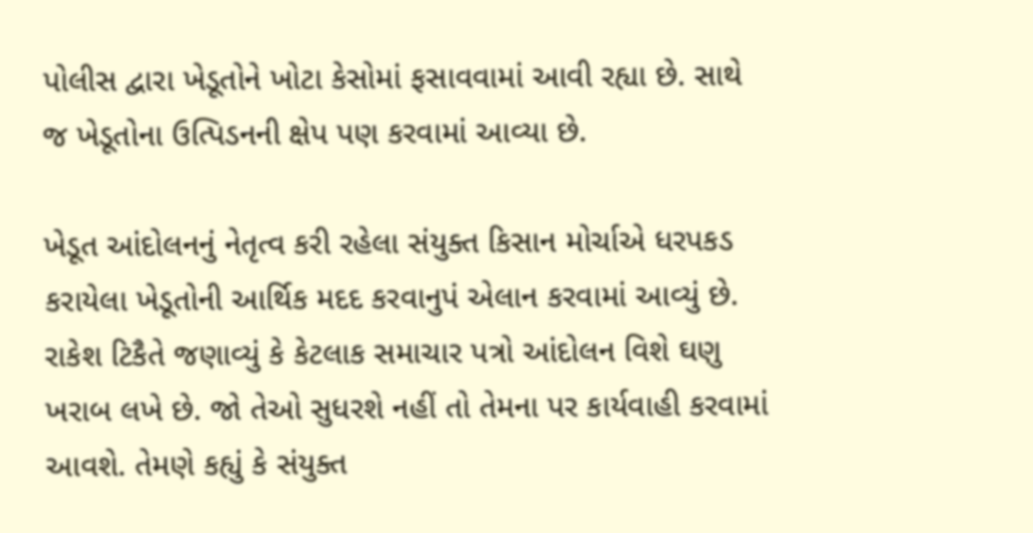પોલીસ દ્વારા ખેડૂતોને ખોટા કેસોમાં ફસાવવામાં આવી રહ્યા છે. સાથે જ ખેડૂતોના ઉત્પિડનની ક્ષેપ પણ કરવામાં આવ્યા છે.

ખેડૂત આંદોલનનું નેતૃત્વ કરી રહેલા સંયુક્ત કિસાન મોર્ચાએ ધરપકડ કરાયેલા ખેડૂતોની આર્થિક મદદ કરવાનુપં એલાન કરવામાં આવ્યું છે. રાકેશ ટિકૈતે જણાવ્યું કે કેટલાક સમાચાર પત્રો આંદોલન વિશે ઘણુ ખરાબ લખે છે. જો તેઓ સુધરશે નહીં તો તેમના પર કાર્યવાહી કરવામાં આવશે. તેમણે કહ્યું કે સંયુક્ત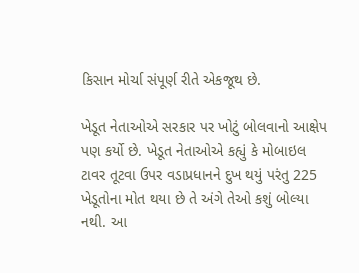કિસાન મોર્ચા સંપૂર્ણ રીતે એકજૂથ છે.

ખેડૂત નેતાઓએ સરકાર પર ખોટું બોલવાનો આક્ષેપ પણ કર્યો છે. ખેડૂત નેતાઓએ કહ્યું કે મોબાઇલ ટાવર તૂટવા ઉપર વડાપ્રધાનને દુખ થયું પરંતુ 225 ખેડૂતોના મોત થયા છે તે અંગે તેઓ કશું બોલ્યા નથી. આ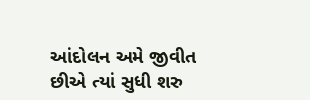આંદોલન અમે જીવીત છીએ ત્યાં સુધી શરુ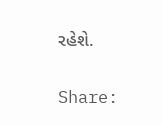રહેશે.

Share: